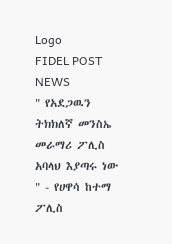Logo
FIDEL POST NEWS
" የአደጋዉን ትክክለኛ መንስኤ መራማሪ ፖሊስ አባላህ እያጣሩ ነው " - የሀዋሳ ከተማ ፖሊስ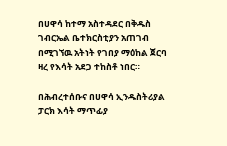በሀዋሳ ከተማ አስተዳደር በቅዱስ ገብርኤል ቤተክርስቲያን አጠገብ በሚገኘዉ አትነት የገበያ ማዕከል ጀርባ ዛረ የእሳት አደጋ ተከስቶ ነበር።

በሕብረተሰቡና በሀዋሳ ኢንዱስትሪያል ፓርክ እሳት ማጥፊያ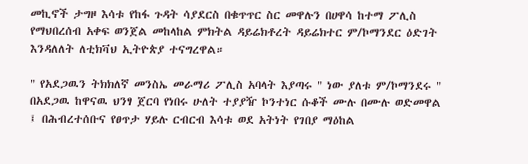መኪኖች ታግዞ እሳቱ የከፋ ጉዳት ሳያደርስ በቁጥጥር ስር መዋሉን በሀዋሳ ከተማ ፖሊስ የማህበረሰብ አቀፍ ወንጀል መከላከል ምክትል ዳይሬክቶረት ዳይሬክተር ም/ኮማንደር ዕድገት እንዳለለት ለቲክቫህ ኢትዮጵያ ተናግረዋል።

" የአደጋዉን ትክክለኛ መንስኤ መራማሪ ፖሊስ አባላት እያጣሩ " ነው ያለቱ ም/ኮማንደሩ " በአደጋዉ ከዋናዉ ህንፃ ጀርባ የነበሩ ሁለት ተያያዥ ኮንተነር ሱቆች ሙሉ በሙሉ ወድመዋል ፤ በሕብረተሰቡና የፀጥታ ሃይሉ ርብርብ እሳቱ ወደ አትነት የገበያ ማዕከል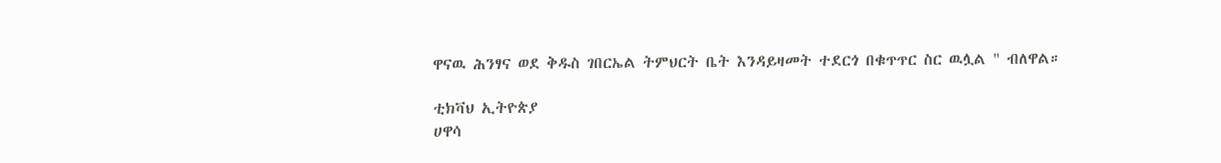ዋናዉ ሕንፃና ወደ ቅዱስ ገበርኤል ትምህርት ቤት እንዳይዛመት ተደርጎ በቁጥጥር ስር ዉሏል " ብለዋል።

ቲክቫህ ኢትዮጵያ
ሀዋሳ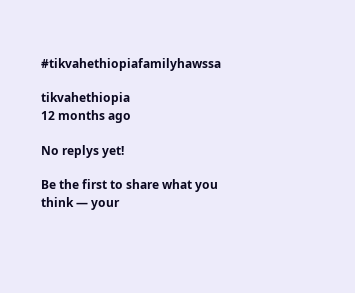#tikvahethiopiafamilyhawssa

tikvahethiopia
12 months ago

No replys yet!

Be the first to share what you think — your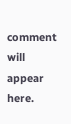comment will appear here.